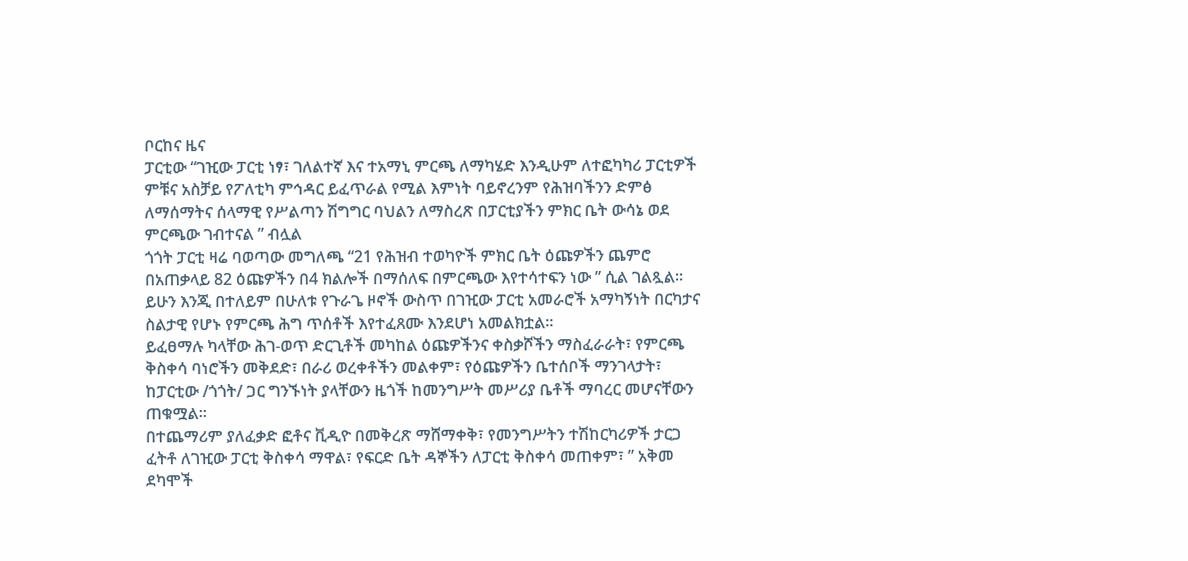ቦርከና ዜና
ፓርቲው “ገዢው ፓርቲ ነፃ፣ ገለልተኛ እና ተአማኒ ምርጫ ለማካሄድ እንዲሁም ለተፎካካሪ ፓርቲዎች ምቹና አስቻይ የፖለቲካ ምኅዳር ይፈጥራል የሚል እምነት ባይኖረንም የሕዝባችንን ድምፅ ለማሰማትና ሰላማዊ የሥልጣን ሽግግር ባህልን ለማስረጽ በፓርቲያችን ምክር ቤት ውሳኔ ወደ ምርጫው ገብተናል ” ብሏል
ጎጎት ፓርቲ ዛሬ ባወጣው መግለጫ “21 የሕዝብ ተወካዮች ምክር ቤት ዕጩዎችን ጨምሮ በአጠቃላይ 82 ዕጩዎችን በ4 ክልሎች በማሰለፍ በምርጫው እየተሳተፍን ነው ” ሲል ገልጿል።
ይሁን እንጂ በተለይም በሁለቱ የጉራጌ ዞኖች ውስጥ በገዢው ፓርቲ አመራሮች አማካኝነት በርካታና ስልታዊ የሆኑ የምርጫ ሕግ ጥሰቶች እየተፈጸሙ እንደሆነ አመልክቷል።
ይፈፀማሉ ካላቸው ሕገ-ወጥ ድርጊቶች መካከል ዕጩዎችንና ቀስቃሾችን ማስፈራራት፣ የምርጫ ቅስቀሳ ባነሮችን መቅደድ፣ በራሪ ወረቀቶችን መልቀም፣ የዕጩዎችን ቤተሰቦች ማንገላታት፣ ከፓርቲው /ጎጎት/ ጋር ግንኙነት ያላቸውን ዜጎች ከመንግሥት መሥሪያ ቤቶች ማባረር መሆናቸውን ጠቁሟል።
በተጨማሪም ያለፈቃድ ፎቶና ቪዲዮ በመቅረጽ ማሸማቀቅ፣ የመንግሥትን ተሽከርካሪዎች ታርጋ ፈትቶ ለገዢው ፓርቲ ቅስቀሳ ማዋል፣ የፍርድ ቤት ዳኞችን ለፓርቲ ቅስቀሳ መጠቀም፣ ” አቅመ ደካሞች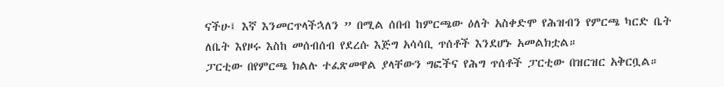ናችሁ፤ እኛ እንመርጥላችኋለን ” በሚል ሰበብ ከምርጫው ዕለት አስቀድሞ የሕዝብን የምርጫ ካርድ ቤት ለቤት እየዞሩ እስከ መሰብሰብ የደረሱ እጅግ አሳሳቢ ጥሰቶች እንደሆኑ አመልክቷል።
ፓርቲው በየምርጫ ክልሉ ተፈጽመዋል ያላቸውን ግፎችና የሕግ ጥሰቶች ፓርቲው በዝርዝር አቅርቧል።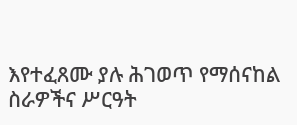እየተፈጸሙ ያሉ ሕገወጥ የማሰናከል ስራዎችና ሥርዓት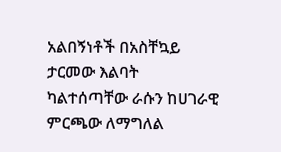አልበኝነቶች በአስቸኳይ ታርመው እልባት ካልተሰጣቸው ራሱን ከሀገራዊ ምርጫው ለማግለል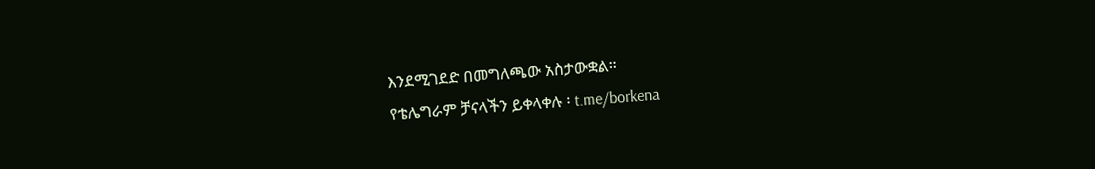እንደሚገደድ በመግለጫው አስታውቋል።
የቴሌግራም ቻናላችን ይቀላቀሉ ፡ t.me/borkena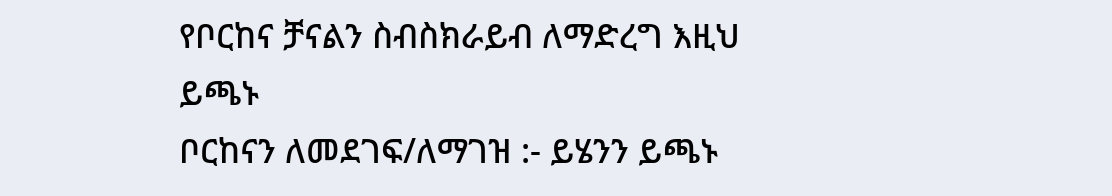የቦርከና ቻናልን ስብስክራይብ ለማድረግ እዚህ ይጫኑ
ቦርከናን ለመደገፍ/ለማገዝ :- ይሄንን ይጫኑ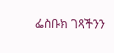ፌስቡክ ገጻችንን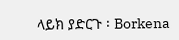ላይክ ያድርጉ ፡ Borkena